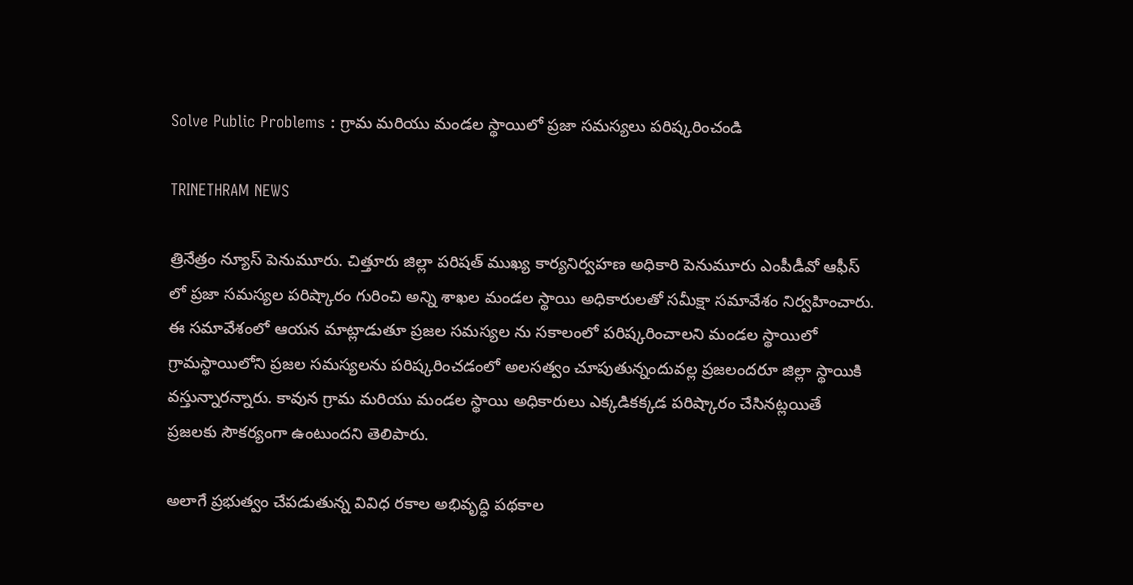Solve Public Problems : గ్రామ మరియు మండల స్థాయిలో ప్రజా సమస్యలు పరిష్కరించండి

TRINETHRAM NEWS

త్రినేత్రం న్యూస్ పెనుమూరు. చిత్తూరు జిల్లా పరిషత్ ముఖ్య కార్యనిర్వహణ అధికారి పెనుమూరు ఎంపీడీవో ఆఫీస్ లో ప్రజా సమస్యల పరిష్కారం గురించి అన్ని శాఖల మండల స్థాయి అధికారులతో సమీక్షా సమావేశం నిర్వహించారు. ఈ సమావేశంలో ఆయన మాట్లాడుతూ ప్రజల సమస్యల ను సకాలంలో పరిష్కరించాలని మండల స్థాయిలో గ్రామస్థాయిలోని ప్రజల సమస్యలను పరిష్కరించడంలో అలసత్వం చూపుతున్నందువల్ల ప్రజలందరూ జిల్లా స్థాయికి వస్తున్నారన్నారు. కావున గ్రామ మరియు మండల స్థాయి అధికారులు ఎక్కడికక్కడ పరిష్కారం చేసినట్లయితే ప్రజలకు సౌకర్యంగా ఉంటుందని తెలిపారు.

అలాగే ప్రభుత్వం చేపడుతున్న వివిధ రకాల అభివృద్ధి పథకాల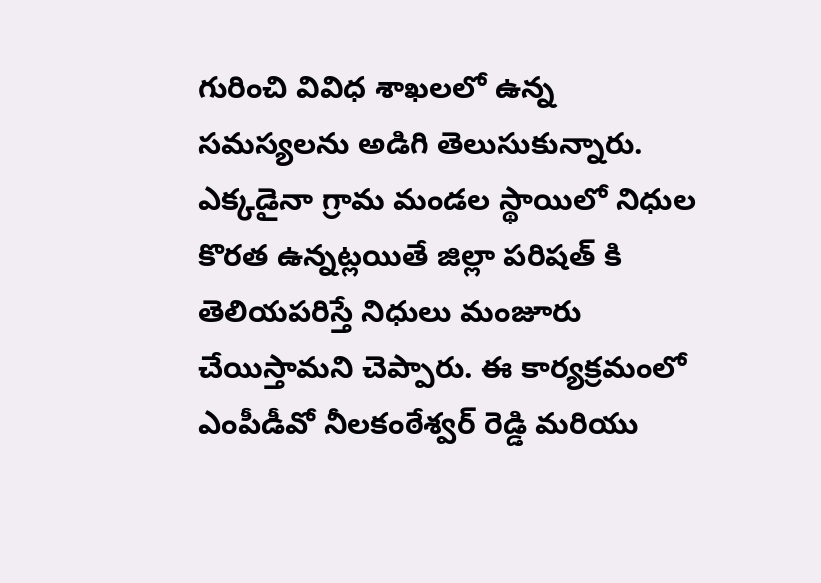గురించి వివిధ శాఖలలో ఉన్న సమస్యలను అడిగి తెలుసుకున్నారు. ఎక్కడైనా గ్రామ మండల స్థాయిలో నిధుల కొరత ఉన్నట్లయితే జిల్లా పరిషత్ కి తెలియపరిస్తే నిధులు మంజూరు చేయిస్తామని చెప్పారు. ఈ కార్యక్రమంలో ఎంపీడీవో నీలకంఠేశ్వర్ రెడ్డి మరియు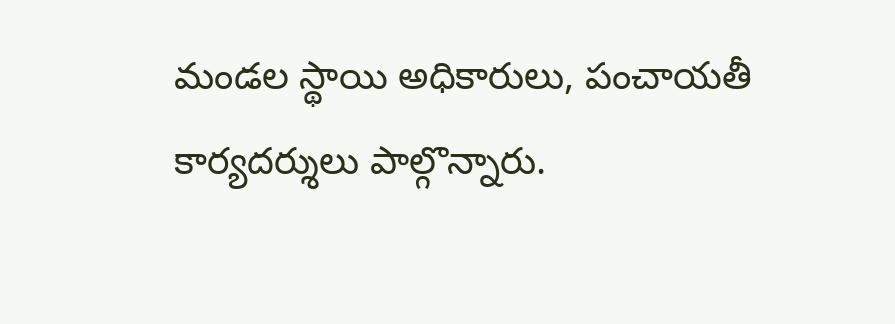మండల స్థాయి అధికారులు, పంచాయతీ కార్యదర్శులు పాల్గొన్నారు.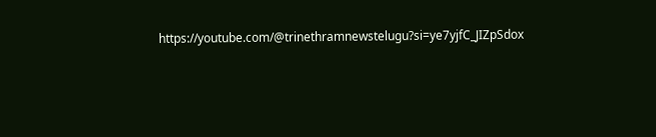https://youtube.com/@trinethramnewstelugu?si=ye7yjfC_JIZpSdox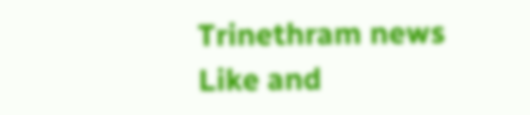Trinethram news
Like and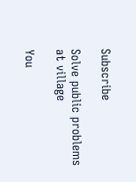Subscribe

Solve public problems at village

You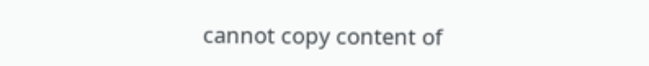cannot copy content of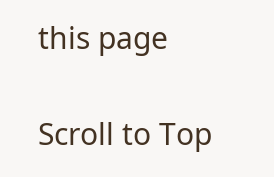this page

Scroll to Top